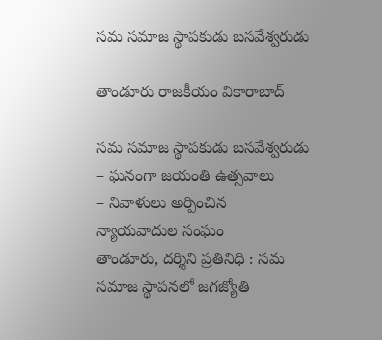సమ సమాజ స్థాపకుడు బసవేశ్వరుడు

తాండూరు రాజకీయం వికారాబాద్

సమ సమాజ స్థాపకుడు బసవేశ్వరుడు
– ఘనంగా జయంతి ఉత్సవాలు
– నివాళులు అర్పించిన న్యాయవాదుల సంఘం
తాండూరు, దర్శిని ప్రతినిధి : సమ సమాజ స్థాపనలో జగజ్యోతి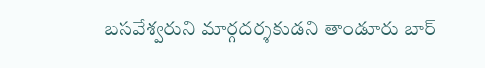బసవేశ్వరుని మార్గదర్శకుడని తాండూరు బార్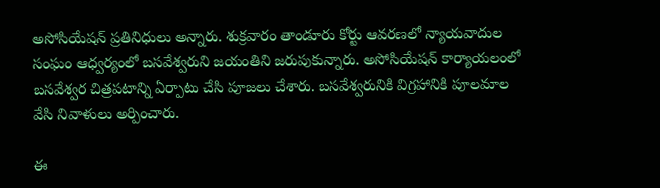అసోసియేషన్ ప్రతినిధులు అన్నారు. శుక్రవారం తాండూరు కోర్టు ఆవరణలో న్యాయవాదుల సంఘం ఆధ్వర్యంలో బసవేశ్వరుని జయంతిని జరుపుకున్నారు. అసోసియేషన్ కార్యాయలంలో బసవేశ్వర చిత్రపటాన్ని ఏర్పాటు చేసి పూజలు చేశారు. బసవేశ్వరునికి విగ్రహానికి పూలమాల వేసి నివాళులు అర్పించారు.

ఈ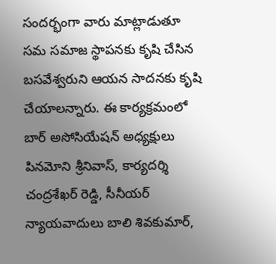సందర్భంగా వారు మాట్లాడుతూ సమ సమాజ స్థాపనకు కృషి చేసిన బసవేశ్వరుని ఆయన సాదనకు కృషి చేయాలన్నారు. ఈ కార్యక్రమంలో బార్ అసోసియేషన్ అధ్యక్షులు పినమోని శ్రీనివాస్, కార్యదర్శి చంద్రశేఖర్ రెడ్డి, సీనీయర్ న్యాయవాదులు బాలి శివకుమార్,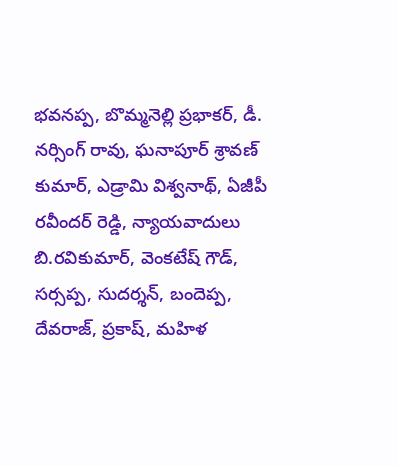భవనప్ప, బొమ్మనెల్లి ప్రభాకర్, డీ. నర్సింగ్ రావు, ఘనాపూర్ శ్రావణ్ కుమార్, ఎడ్రామి విశ్వనాథ్, ఏజీపీ రవీందర్ రెడ్డి, న్యాయవాదులు బి.రవికుమార్, వెంకటేష్ గౌడ్, సర్సప్ప, సుదర్శన్, బందెప్ప, దేవరాజ్, ప్రకాష్, మహిళ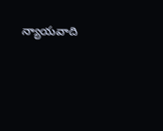న్యాయవాది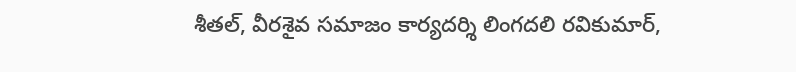శీతల్, వీరశైవ సమాజం కార్యదర్శి లింగదలి రవికుమార్,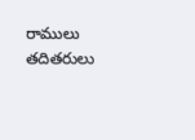రాములు తదితరులు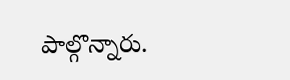పాల్గొన్నారు.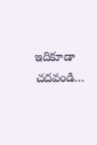ఇదికూడా చదవండి…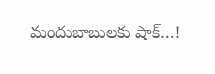మందుబాబులకు షాక్…!